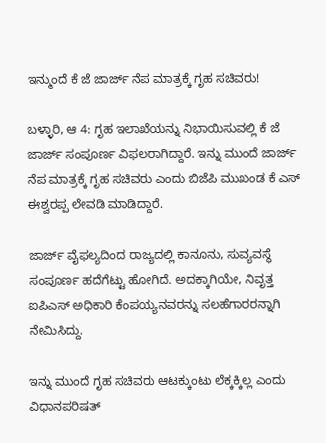ಇನ್ಮುಂದೆ ಕೆ ಜೆ ಜಾರ್ಜ್ ನೆಪ ಮಾತ್ರಕ್ಕೆ ಗೃಹ ಸಚಿವರು!

ಬಳ್ಳಾರಿ, ಆ 4: ಗೃಹ ಇಲಾಖೆಯನ್ನು ನಿಭಾಯಿಸುವಲ್ಲಿ ಕೆ ಜೆ ಜಾರ್ಜ್ ಸಂಪೂರ್ಣ ವಿಫಲರಾಗಿದ್ದಾರೆ. ಇನ್ನು ಮುಂದೆ ಜಾರ್ಜ್ ನೆಪ ಮಾತ್ರಕ್ಕೆ ಗೃಹ ಸಚಿವರು ಎಂದು ಬಿಜೆಪಿ ಮುಖಂಡ ಕೆ ಎಸ್ ಈಶ್ವರಪ್ಪ ಲೇವಡಿ ಮಾಡಿದ್ದಾರೆ.

ಜಾರ್ಜ್ ವೈಫಲ್ಯದಿಂದ ರಾಜ್ಯದಲ್ಲಿ ಕಾನೂನು, ಸುವ್ಯವಸ್ಥೆ ಸಂಪೂರ್ಣ ಹದೆಗೆಟ್ಟು ಹೋಗಿದೆ. ಅದಕ್ಕಾಗಿಯೇ, ನಿವೃತ್ತ ಐಪಿಎಸ್ ಅಧಿಕಾರಿ ಕೆಂಪಯ್ಯನವರನ್ನು ಸಲಹೆಗಾರರನ್ನಾಗಿ ನೇಮಿಸಿದ್ದು.

ಇನ್ನು ಮುಂದೆ ಗೃಹ ಸಚಿವರು ಆಟಕ್ಕುಂಟು ಲೆಕ್ಕಕ್ಕಿಲ್ಲ ಎಂದು ವಿಧಾನಪರಿಷತ್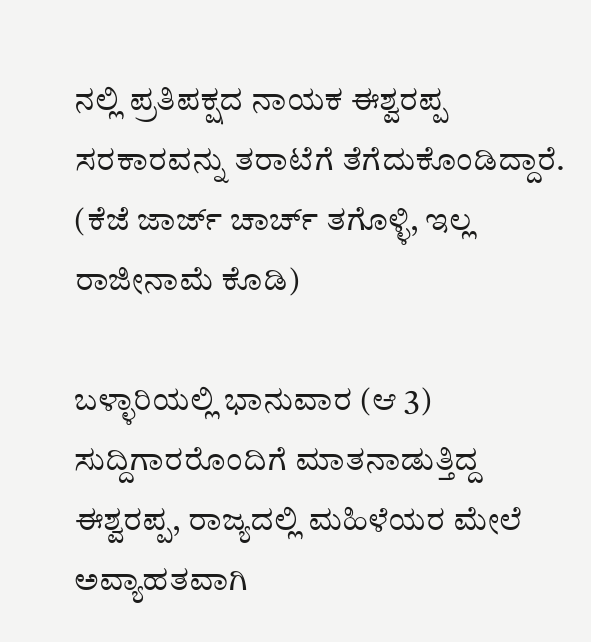ನಲ್ಲಿ ಪ್ರತಿಪಕ್ಷದ ನಾಯಕ ಈಶ್ವರಪ್ಪ ಸರಕಾರವನ್ನು ತರಾಟೆಗೆ ತೆಗೆದುಕೊಂಡಿದ್ದಾರೆ. (ಕೆಜೆ ಜಾರ್ಜ್ ಚಾರ್ಚ್ ತಗೊಳ್ಳಿ, ಇಲ್ಲ ರಾಜೀನಾಮೆ ಕೊಡಿ)

ಬಳ್ಳಾರಿಯಲ್ಲಿ ಭಾನುವಾರ (ಆ 3) ಸುದ್ದಿಗಾರರೊಂದಿಗೆ ಮಾತನಾಡುತ್ತಿದ್ದ ಈಶ್ವರಪ್ಪ, ರಾಜ್ಯದಲ್ಲಿ ಮಹಿಳೆಯರ ಮೇಲೆ ಅವ್ಯಾಹತವಾಗಿ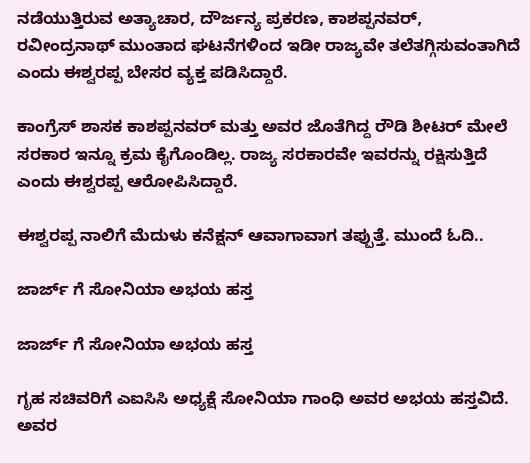ನಡೆಯುತ್ತಿರುವ ಅತ್ಯಾಚಾರ, ದೌರ್ಜನ್ಯ ಪ್ರಕರಣ, ಕಾಶಪ್ಪನವರ್, ರವೀಂದ್ರನಾಥ್ ಮುಂತಾದ ಘಟನೆಗಳಿಂದ ಇಡೀ ರಾಜ್ಯವೇ ತಲೆತಗ್ಗಿಸುವಂತಾಗಿದೆ ಎಂದು ಈಶ್ವರಪ್ಪ ಬೇಸರ ವ್ಯಕ್ತ ಪಡಿಸಿದ್ದಾರೆ.

ಕಾಂಗ್ರೆಸ್ ಶಾಸಕ ಕಾಶಪ್ಪನವರ್ ಮತ್ತು ಅವರ ಜೊತೆಗಿದ್ದ ರೌಡಿ ಶೀಟರ್ ಮೇಲೆ ಸರಕಾರ ಇನ್ನೂ ಕ್ರಮ ಕೈಗೊಂಡಿಲ್ಲ. ರಾಜ್ಯ ಸರಕಾರವೇ ಇವರನ್ನು ರಕ್ಷಿಸುತ್ತಿದೆ ಎಂದು ಈಶ್ವರಪ್ಪ ಆರೋಪಿಸಿದ್ದಾರೆ.

ಈಶ್ವರಪ್ಪ ನಾಲಿಗೆ ಮೆದುಳು ಕನೆಕ್ಷನ್ ಆವಾಗಾವಾಗ ತಪ್ಪುತ್ತೆ. ಮುಂದೆ ಓದಿ..

ಜಾರ್ಜ್ ಗೆ ಸೋನಿಯಾ ಅಭಯ ಹಸ್ತ

ಜಾರ್ಜ್ ಗೆ ಸೋನಿಯಾ ಅಭಯ ಹಸ್ತ

ಗೃಹ ಸಚಿವರಿಗೆ ಎಐಸಿಸಿ ಅಧ್ಯಕ್ಷೆ ಸೋನಿಯಾ ಗಾಂಧಿ ಅವರ ಅಭಯ ಹಸ್ತವಿದೆ. ಅವರ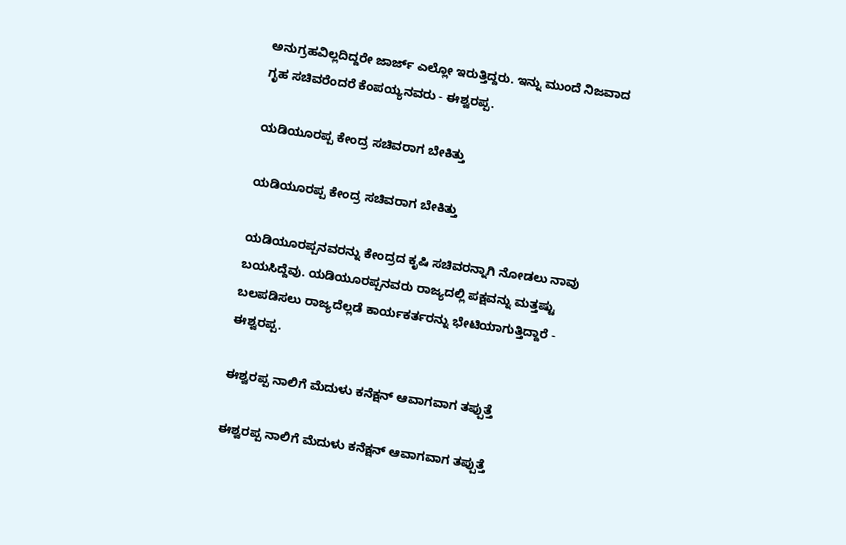ಅನುಗ್ರಹವಿಲ್ಲದಿದ್ದರೇ ಜಾರ್ಜ್ ಎಲ್ಲೋ ಇರುತ್ತಿದ್ದರು. ಇನ್ನು ಮುಂದೆ ನಿಜವಾದ ಗೃಹ ಸಚಿವರೆಂದರೆ ಕೆಂಪಯ್ಯನವರು - ಈಶ್ವರಪ್ಪ.

ಯಡಿಯೂರಪ್ಪ ಕೇಂದ್ರ ಸಚಿವರಾಗ ಬೇಕಿತ್ತು

ಯಡಿಯೂರಪ್ಪ ಕೇಂದ್ರ ಸಚಿವರಾಗ ಬೇಕಿತ್ತು

ಯಡಿಯೂರಪ್ಪನವರನ್ನು ಕೇಂದ್ರದ ಕೃಷಿ ಸಚಿವರನ್ನಾಗಿ ನೋಡಲು ನಾವು ಬಯಸಿದ್ದೆವು. ಯಡಿಯೂರಪ್ಪನವರು ರಾಜ್ಯದಲ್ಲಿ ಪಕ್ಷವನ್ನು ಮತ್ತಷ್ಟು ಬಲಪಡಿಸಲು ರಾಜ್ಯದೆಲ್ಲಡೆ ಕಾರ್ಯಕರ್ತರನ್ನು ಭೇಟಿಯಾಗುತ್ತಿದ್ದಾರೆ - ಈಶ್ವರಪ್ಪ.

ಈಶ್ವರಪ್ಪ ನಾಲಿಗೆ ಮೆದುಳು ಕನೆಕ್ಷನ್ ಆವಾಗವಾಗ ತಪ್ಪುತ್ತೆ

ಈಶ್ವರಪ್ಪ ನಾಲಿಗೆ ಮೆದುಳು ಕನೆಕ್ಷನ್ ಆವಾಗವಾಗ ತಪ್ಪುತ್ತೆ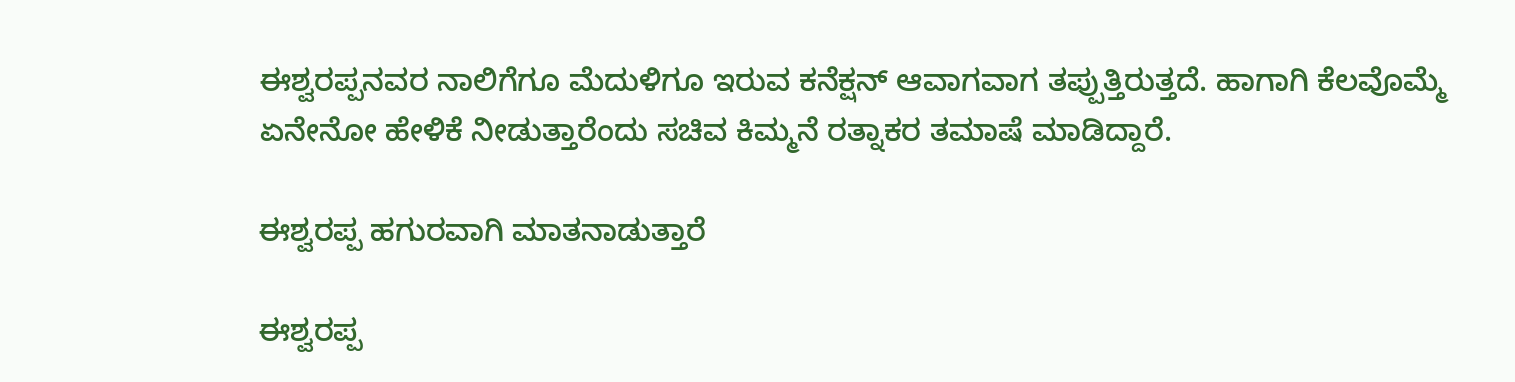ಈಶ್ವರಪ್ಪನವರ ನಾಲಿಗೆಗೂ ಮೆದುಳಿಗೂ ಇರುವ ಕನೆಕ್ಷನ್ ಆವಾಗವಾಗ ತಪ್ಪುತ್ತಿರುತ್ತದೆ. ಹಾಗಾಗಿ ಕೆಲವೊಮ್ಮೆ ಏನೇನೋ ಹೇಳಿಕೆ ನೀಡುತ್ತಾರೆಂದು ಸಚಿವ ಕಿಮ್ಮನೆ ರತ್ನಾಕರ ತಮಾಷೆ ಮಾಡಿದ್ದಾರೆ.

ಈಶ್ವರಪ್ಪ ಹಗುರವಾಗಿ ಮಾತನಾಡುತ್ತಾರೆ

ಈಶ್ವರಪ್ಪ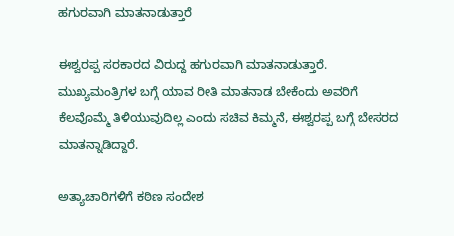ಹಗುರವಾಗಿ ಮಾತನಾಡುತ್ತಾರೆ

ಈಶ್ವರಪ್ಪ ಸರಕಾರದ ವಿರುದ್ದ ಹಗುರವಾಗಿ ಮಾತನಾಡುತ್ತಾರೆ. ಮುಖ್ಯಮಂತ್ರಿಗಳ ಬಗ್ಗೆ ಯಾವ ರೀತಿ ಮಾತನಾಡ ಬೇಕೆಂದು ಅವರಿಗೆ ಕೆಲವೊಮ್ಮೆ ತಿಳಿಯುವುದಿಲ್ಲ ಎಂದು ಸಚಿವ ಕಿಮ್ಮನೆ, ಈಶ್ವರಪ್ಪ ಬಗ್ಗೆ ಬೇಸರದ ಮಾತನ್ನಾಡಿದ್ದಾರೆ.

ಅತ್ಯಾಚಾರಿಗಳಿಗೆ ಕಠಿಣ ಸಂದೇಶ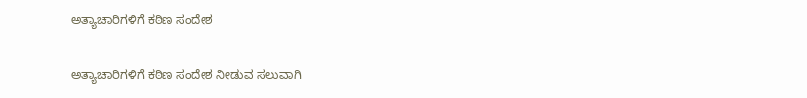ಅತ್ಯಾಚಾರಿಗಳಿಗೆ ಕಠಿಣ ಸಂದೇಶ

ಅತ್ಯಾಚಾರಿಗಳಿಗೆ ಕಠಿಣ ಸಂದೇಶ ನೀಡುವ ಸಲುವಾಗಿ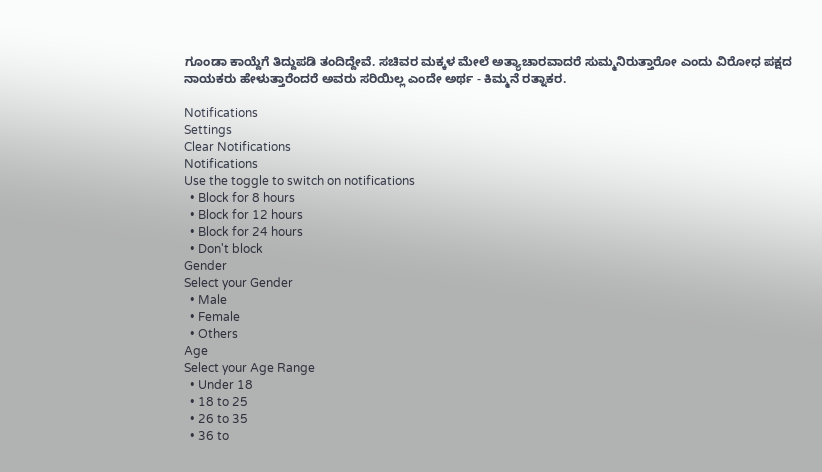ಗೂಂಡಾ ಕಾಯ್ದೆಗೆ ತಿದ್ದುಪಡಿ ತಂದಿದ್ದೇವೆ. ಸಚಿವರ ಮಕ್ಕಳ ಮೇಲೆ ಅತ್ಯಾಚಾರವಾದರೆ ಸುಮ್ಮನಿರುತ್ತಾರೋ ಎಂದು ವಿರೋಧ ಪಕ್ಷದ ನಾಯಕರು ಹೇಳುತ್ತಾರೆಂದರೆ ಅವರು ಸರಿಯಿಲ್ಲ ಎಂದೇ ಅರ್ಥ - ಕಿಮ್ಮನೆ ರತ್ನಾಕರ.

Notifications
Settings
Clear Notifications
Notifications
Use the toggle to switch on notifications
  • Block for 8 hours
  • Block for 12 hours
  • Block for 24 hours
  • Don't block
Gender
Select your Gender
  • Male
  • Female
  • Others
Age
Select your Age Range
  • Under 18
  • 18 to 25
  • 26 to 35
  • 36 to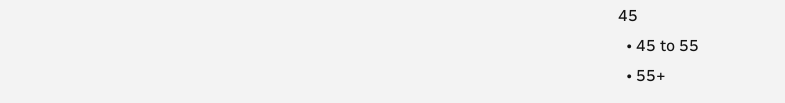45
  • 45 to 55
  • 55+